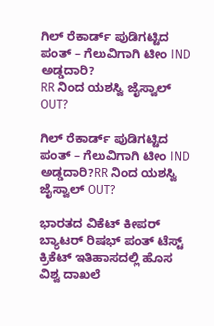ಗಿಲ್ ರೆಕಾರ್ಡ್ ಪುಡಿಗಟ್ಟಿದ ಪಂತ್ – ಗೆಲುವಿಗಾಗಿ ಟೀಂ IND ಅಡ್ಡದಾರಿ?
RR ನಿಂದ ಯಶಸ್ವಿ ಜೈಸ್ವಾಲ್ OUT?

ಗಿಲ್ ರೆಕಾರ್ಡ್ ಪುಡಿಗಟ್ಟಿದ ಪಂತ್ – ಗೆಲುವಿಗಾಗಿ ಟೀಂ IND ಅಡ್ಡದಾರಿ?RR ನಿಂದ ಯಶಸ್ವಿ ಜೈಸ್ವಾಲ್ OUT?

ಭಾರತದ ವಿಕೆಟ್ ಕೀಪರ್ ಬ್ಯಾಟರ್ ರಿಷಭ್ ಪಂತ್ ಟೆಸ್ಟ್ ಕ್ರಿಕೆಟ್ ಇತಿಹಾಸದಲ್ಲಿ ಹೊಸ ವಿಶ್ವ ದಾಖಲೆ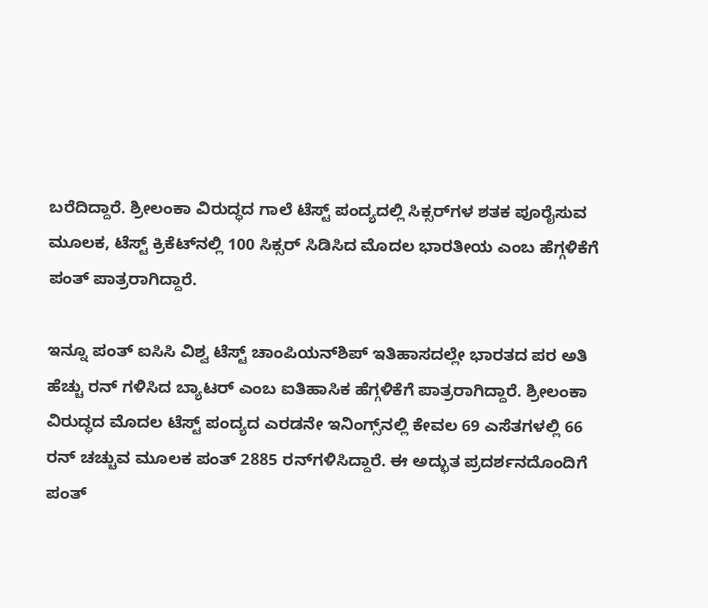ಬರೆದಿದ್ದಾರೆ. ಶ್ರೀಲಂಕಾ ವಿರುದ್ಧದ ಗಾಲೆ ಟೆಸ್ಟ್ ಪಂದ್ಯದಲ್ಲಿ ಸಿಕ್ಸರ್‌ಗಳ ಶತಕ ಪೂರೈಸುವ ಮೂಲಕ, ಟೆಸ್ಟ್ ಕ್ರಿಕೆಟ್‌ನಲ್ಲಿ 100 ಸಿಕ್ಸರ್ ಸಿಡಿಸಿದ ಮೊದಲ ಭಾರತೀಯ ಎಂಬ ಹೆಗ್ಗಳಿಕೆಗೆ ಪಂತ್ ಪಾತ್ರರಾಗಿದ್ದಾರೆ.

ಇನ್ನೂ ಪಂತ್‌ ಐಸಿಸಿ ವಿಶ್ವ ಟೆಸ್ಟ್ ಚಾಂಪಿಯನ್‌ಶಿಪ್ ಇತಿಹಾಸದಲ್ಲೇ ಭಾರತದ ಪರ ಅತಿ ಹೆಚ್ಚು ರನ್ ಗಳಿಸಿದ ಬ್ಯಾಟರ್ ಎಂಬ ಐತಿಹಾಸಿಕ ಹೆಗ್ಗಳಿಕೆಗೆ ಪಾತ್ರರಾಗಿದ್ದಾರೆ. ಶ್ರೀಲಂಕಾ ವಿರುದ್ಧದ ಮೊದಲ ಟೆಸ್ಟ್ ಪಂದ್ಯದ ಎರಡನೇ ಇನಿಂಗ್ಸ್‌ನಲ್ಲಿ ಕೇವಲ 69 ಎಸೆತಗಳಲ್ಲಿ 66 ರನ್ ಚಚ್ಚುವ ಮೂಲಕ ಪಂತ್ 2885 ರನ್‌ಗಳಿಸಿದ್ದಾರೆ. ಈ ಅದ್ಭುತ ಪ್ರದರ್ಶನದೊಂದಿಗೆ ಪಂತ್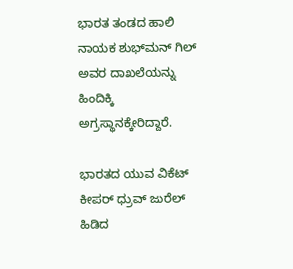ಭಾರತ ತಂಡದ ಹಾಲಿ ನಾಯಕ ಶುಭ್‌ಮನ್ ಗಿಲ್ ಅವರ ದಾಖಲೆಯನ್ನು ಹಿಂದಿಕ್ಕಿ ಅಗ್ರಸ್ಥಾನಕ್ಕೇರಿದ್ದಾರೆ.

ಭಾರತದ ಯುವ ವಿಕೆಟ್ ಕೀಪರ್ ಧ್ರುವ್ ಜುರೆಲ್ ಹಿಡಿದ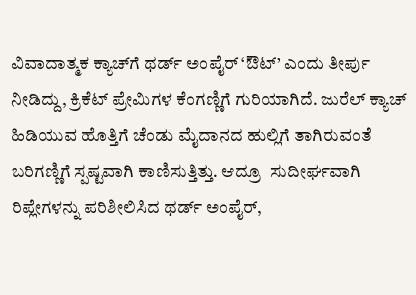ವಿವಾದಾತ್ಮಕ ಕ್ಯಾಚ್‌ಗೆ ಥರ್ಡ್ ಅಂಪೈರ್ ‘ಔಟ್’ ಎಂದು ತೀರ್ಪು ನೀಡಿದ್ದು, ಕ್ರಿಕೆಟ್ ಪ್ರೇಮಿಗಳ ಕೆಂಗಣ್ಣಿಗೆ ಗುರಿಯಾಗಿದೆ. ಜುರೆಲ್ ಕ್ಯಾಚ್ ಹಿಡಿಯುವ ಹೊತ್ತಿಗೆ ಚೆಂಡು ಮೈದಾನದ ಹುಲ್ಲಿಗೆ ತಾಗಿರುವಂತೆ ಬರಿಗಣ್ಣಿಗೆ ಸ್ಪಷ್ಟವಾಗಿ ಕಾಣಿಸುತ್ತಿತ್ತು. ಆದ್ರೂ  ಸುದೀರ್ಘವಾಗಿ ರಿಪ್ಲೇಗಳನ್ನು ಪರಿಶೀಲಿಸಿದ ಥರ್ಡ್ ಅಂಪೈರ್,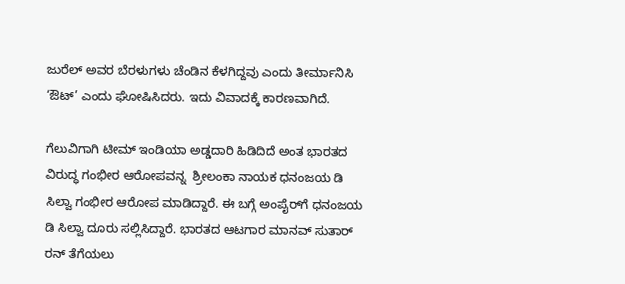ಜುರೆಲ್ ಅವರ ಬೆರಳುಗಳು ಚೆಂಡಿನ ಕೆಳಗಿದ್ದವು ಎಂದು ತೀರ್ಮಾನಿಸಿ ‘ಔಟ್’ ಎಂದು ಘೋಷಿಸಿದರು. ಇದು ವಿವಾದಕ್ಕೆ ಕಾರಣವಾಗಿದೆ.

ಗೆಲುವಿಗಾಗಿ ಟೀಮ್ ಇಂಡಿಯಾ ಅಡ್ಡದಾರಿ ಹಿಡಿದಿದೆ ಅಂತ ಭಾರತದ ವಿರುದ್ಧ ಗಂಭೀರ ಆರೋಪವನ್ನ  ಶ್ರೀಲಂಕಾ ನಾಯಕ ಧನಂಜಯ ಡಿ ಸಿಲ್ವಾ ಗಂಭೀರ ಆರೋಪ ಮಾಡಿದ್ದಾರೆ. ಈ ಬಗ್ಗೆ ಅಂಪೈರ್‌ಗೆ ಧನಂಜಯ ಡಿ ಸಿಲ್ವಾ ದೂರು ಸಲ್ಲಿಸಿದ್ದಾರೆ. ಭಾರತದ ಆಟಗಾರ ಮಾನವ್ ಸುತಾರ್ ರನ್ ತೆಗೆಯಲು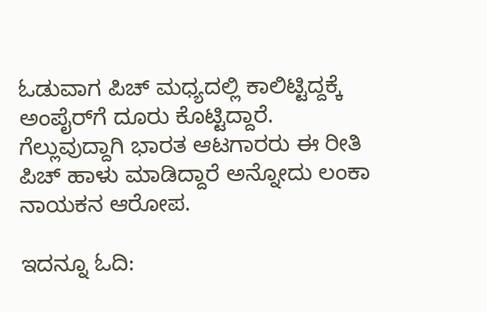ಓಡುವಾಗ ಪಿಚ್ ಮಧ್ಯದಲ್ಲಿ ಕಾಲಿಟ್ಟಿದ್ದಕ್ಕೆ ಅಂಪೈರ್‌ಗೆ ದೂರು ಕೊಟ್ಟಿದ್ದಾರೆ. ಗೆಲ್ಲುವುದ್ದಾಗಿ ಭಾರತ ಆಟಗಾರರು ಈ ರೀತಿ ಪಿಚ್ ಹಾಳು ಮಾಡಿದ್ದಾರೆ ಅನ್ನೋದು ಲಂಕಾ ನಾಯಕನ ಆರೋಪ.

ಇದನ್ನೂ ಓದಿ: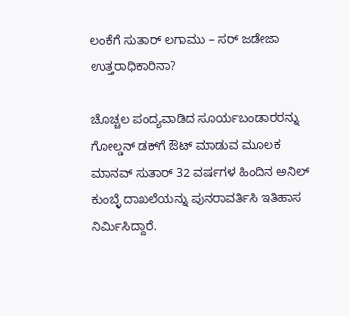ಲಂಕೆಗೆ ಸುತಾರ್ ಲಗಾಮು – ಸರ್ ಜಡೇಜಾ ಉತ್ತರಾಧಿಕಾರಿನಾ?

ಚೊಚ್ಚಲ ಪಂದ್ಯವಾಡಿದ ಸೂರ್ಯಬಂಡಾರರನ್ನು ಗೋಲ್ಡನ್ ಡಕ್‌ಗೆ ಔಟ್ ಮಾಡುವ ಮೂಲಕ ಮಾನವ್ ಸುತಾರ್ 32 ವರ್ಷಗಳ ಹಿಂದಿನ ಅನಿಲ್ ಕುಂಬ್ಳೆ ದಾಖಲೆಯನ್ನು ಪುನರಾವರ್ತಿಸಿ ಇತಿಹಾಸ ನಿರ್ಮಿಸಿದ್ದಾರೆ.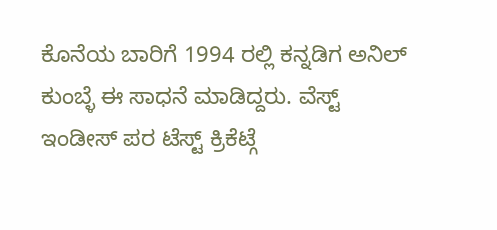ಕೊನೆಯ ಬಾರಿಗೆ 1994 ರಲ್ಲಿ ಕನ್ನಡಿಗ ಅನಿಲ್ ಕುಂಬ್ಳೆ ಈ ಸಾಧನೆ ಮಾಡಿದ್ದರು. ವೆಸ್ಟ್ ಇಂಡೀಸ್‌ ಪರ ಟೆಸ್ಟ್ ಕ್ರಿಕೆಟ್ಗೆ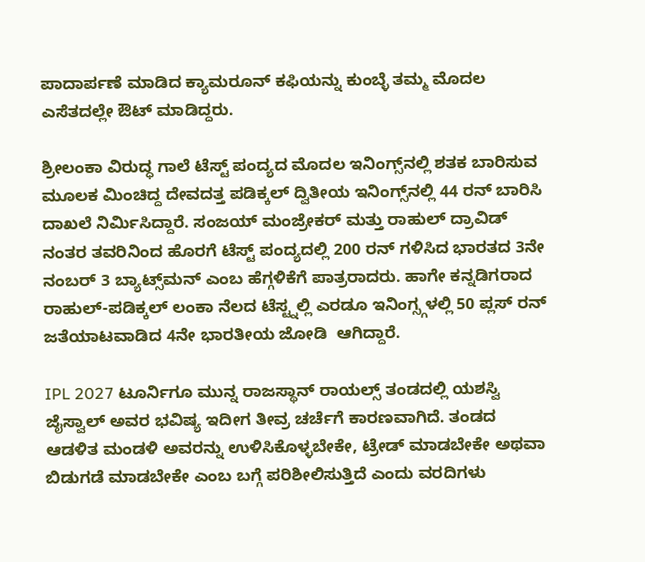ಪಾದಾರ್ಪಣೆ ಮಾಡಿದ ಕ್ಯಾಮರೂನ್ ಕಫಿಯನ್ನು ಕುಂಬ್ಳೆ ತಮ್ಮ ಮೊದಲ ಎಸೆತದಲ್ಲೇ ಔಟ್ ಮಾಡಿದ್ದರು.

ಶ್ರೀಲಂಕಾ ವಿರುದ್ಧ ಗಾಲೆ ಟೆಸ್ಟ್‌ ಪಂದ್ಯದ ಮೊದಲ ಇನಿಂಗ್ಸ್‌ನಲ್ಲಿ ಶತಕ ಬಾರಿಸುವ ಮೂಲಕ ಮಿಂಚಿದ್ದ ದೇವದತ್ತ ಪಡಿಕ್ಕಲ್‌ ದ್ವಿತೀಯ ಇನಿಂಗ್ಸ್‌ನಲ್ಲಿ 44 ರನ್‌ ಬಾರಿಸಿ ದಾಖಲೆ ನಿರ್ಮಿಸಿದ್ದಾರೆ. ಸಂಜಯ್ ಮಂಜ್ರೇಕರ್ ಮತ್ತು ರಾಹುಲ್ ದ್ರಾವಿಡ್ ನಂತರ ತವರಿನಿಂದ ಹೊರಗೆ ಟೆಸ್ಟ್ ಪಂದ್ಯದಲ್ಲಿ 200 ರನ್ ಗಳಿಸಿದ ಭಾರತದ 3ನೇ ನಂಬರ್ 3 ಬ್ಯಾಟ್ಸ್‌ಮನ್ ಎಂಬ ಹೆಗ್ಗಳಿಕೆಗೆ ಪಾತ್ರರಾದರು. ಹಾಗೇ ಕನ್ನಡಿಗರಾದ ರಾಹುಲ್-ಪಡಿಕ್ಕಲ್ ಲಂಕಾ ನೆಲದ ಟೆಸ್ಟ್ನಲ್ಲಿ ಎರಡೂ ಇನಿಂಗ್ಸ್ಗಳಲ್ಲಿ 50 ಪ್ಲಸ್ ರನ್ ಜತೆಯಾಟವಾಡಿದ 4ನೇ ಭಾರತೀಯ ಜೋಡಿ  ಆಗಿದ್ದಾರೆ.

IPL 2027 ಟೂರ್ನಿಗೂ ಮುನ್ನ ರಾಜಸ್ಥಾನ್ ರಾಯಲ್ಸ್ ತಂಡದಲ್ಲಿ ಯಶಸ್ವಿ ಜೈಸ್ವಾಲ್ ಅವರ ಭವಿಷ್ಯ ಇದೀಗ ತೀವ್ರ ಚರ್ಚೆಗೆ ಕಾರಣವಾಗಿದೆ. ತಂಡದ ಆಡಳಿತ ಮಂಡಳಿ ಅವರನ್ನು ಉಳಿಸಿಕೊಳ್ಳಬೇಕೇ, ಟ್ರೇಡ್ ಮಾಡಬೇಕೇ ಅಥವಾ ಬಿಡುಗಡೆ ಮಾಡಬೇಕೇ ಎಂಬ ಬಗ್ಗೆ ಪರಿಶೀಲಿಸುತ್ತಿದೆ ಎಂದು ವರದಿಗಳು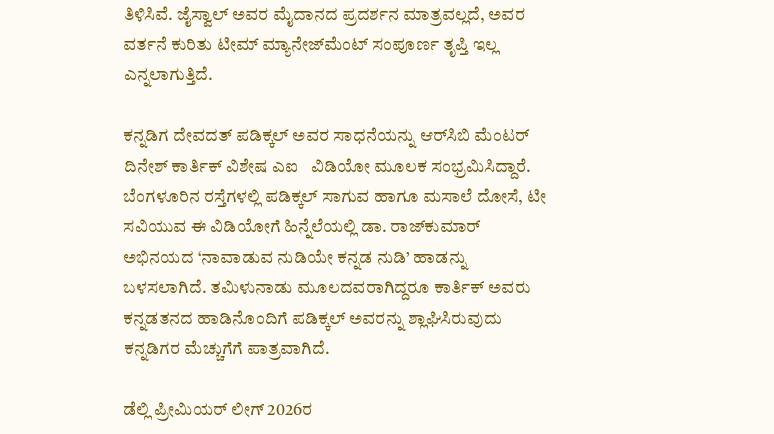ತಿಳಿಸಿವೆ. ಜೈಸ್ವಾಲ್ ಅವರ ಮೈದಾನದ ಪ್ರದರ್ಶನ ಮಾತ್ರವಲ್ಲದೆ, ಅವರ ವರ್ತನೆ ಕುರಿತು ಟೀಮ್‌ ಮ್ಯಾನೇಜ್‌ಮೆಂಟ್‌ ಸಂಪೂರ್ಣ ತೃಪ್ತಿ ಇಲ್ಲ ಎನ್ನಲಾಗುತ್ತಿದೆ.

ಕನ್ನಡಿಗ ದೇವದತ್ ಪಡಿಕ್ಕಲ್ ಅವರ ಸಾಧನೆಯನ್ನು ಆರ್‌ಸಿಬಿ ಮೆಂಟರ್ ದಿನೇಶ್ ಕಾರ್ತಿಕ್ ವಿಶೇಷ ಎಐ   ವಿಡಿಯೋ ಮೂಲಕ ಸಂಭ್ರಮಿಸಿದ್ದಾರೆ. ಬೆಂಗಳೂರಿನ ರಸ್ತೆಗಳಲ್ಲಿ ಪಡಿಕ್ಕಲ್ ಸಾಗುವ ಹಾಗೂ ಮಸಾಲೆ ದೋಸೆ, ಟೀ ಸವಿಯುವ ಈ ವಿಡಿಯೋಗೆ ಹಿನ್ನೆಲೆಯಲ್ಲಿ ಡಾ. ರಾಜ್‌ಕುಮಾರ್ ಅಭಿನಯದ ‘ನಾವಾಡುವ ನುಡಿಯೇ ಕನ್ನಡ ನುಡಿ’ ಹಾಡನ್ನು ಬಳಸಲಾಗಿದೆ. ತಮಿಳುನಾಡು ಮೂಲದವರಾಗಿದ್ದರೂ ಕಾರ್ತಿಕ್ ಅವರು ಕನ್ನಡತನದ ಹಾಡಿನೊಂದಿಗೆ ಪಡಿಕ್ಕಲ್ ಅವರನ್ನು ಶ್ಲಾಘಿಸಿರುವುದು ಕನ್ನಡಿಗರ ಮೆಚ್ಚುಗೆಗೆ ಪಾತ್ರವಾಗಿದೆ.

ಡೆಲ್ಲಿ ಪ್ರೀಮಿಯರ್ ಲೀಗ್ 2026ರ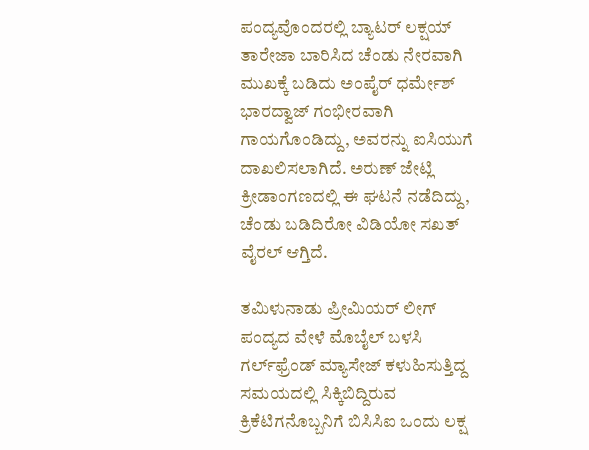ಪಂದ್ಯವೊಂದರಲ್ಲಿ ಬ್ಯಾಟರ್ ಲಕ್ಷಯ್ ತಾರೇಜಾ ಬಾರಿಸಿದ ಚೆಂಡು ನೇರವಾಗಿ ಮುಖಕ್ಕೆ ಬಡಿದು ಅಂಪೈರ್ ಧರ್ಮೇಶ್ ಭಾರದ್ವಾಜ್ ಗಂಭೀರವಾಗಿ ಗಾಯಗೊಂಡಿದ್ದು, ಅವರನ್ನು ಐಸಿಯುಗೆ ದಾಖಲಿಸಲಾಗಿದೆ. ಅರುಣ್ ಜೇಟ್ಲಿ ಕ್ರೀಡಾಂಗಣದಲ್ಲಿ ಈ ಘಟನೆ ನಡೆದಿದ್ದು, ಚೆಂಡು ಬಡಿದಿರೋ ವಿಡಿಯೋ ಸಖತ್ ವೈರಲ್ ಆಗ್ತಿದೆ.

ತಮಿಳುನಾಡು ಪ್ರೀಮಿಯರ್ ಲೀಗ್ ಪಂದ್ಯದ ವೇಳೆ ಮೊಬೈಲ್ ಬಳಸಿ ಗರ್ಲ್‌ಫ್ರೆಂಡ್ ಮ್ಯಾಸೇಜ್ ಕಳುಹಿಸುತ್ತಿದ್ದ ಸಮಯದಲ್ಲಿ ಸಿಕ್ಕಿಬಿದ್ದಿರುವ ಕ್ರಿಕೆಟಿಗನೊಬ್ಬನಿಗೆ ಬಿಸಿಸಿಐ ಒಂದು ಲಕ್ಷ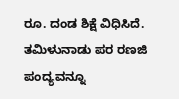ರೂ. ದಂಡ ಶಿಕ್ಷೆ ವಿಧಿಸಿದೆ. ತಮಿಳುನಾಡು ಪರ ರಣಜಿ ಪಂದ್ಯವನ್ನೂ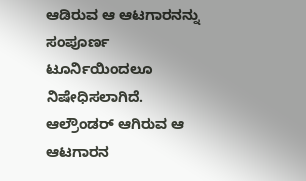ಆಡಿರುವ ಆ ಆಟಗಾರನನ್ನು ಸಂಪೂರ್ಣ ಟೂರ್ನಿಯಿಂದಲೂ ನಿಷೇಧಿಸಲಾಗಿದೆ.  ಆಲ್ರೌಂಡರ್ ಆಗಿರುವ ಆ ಆಟಗಾರನ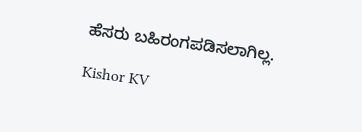ಹೆಸರು ಬಹಿರಂಗಪಡಿಸಲಾಗಿಲ್ಲ.

Kishor KV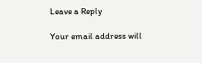Leave a Reply

Your email address will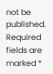not be published. Required fields are marked *